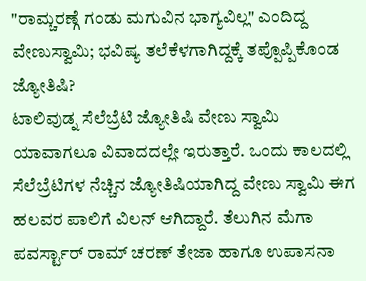"ರಾಮ್ಚರಣ್ಗೆ ಗಂಡು ಮಗುವಿನ ಭಾಗ್ಯವಿಲ್ಲ" ಎಂದಿದ್ದ ವೇಣುಸ್ವಾಮಿ; ಭವಿಷ್ಯ ತಲೆಕೆಳಗಾಗಿದ್ದಕ್ಕೆ ತಪ್ಪೊಪ್ಪಿಕೊಂಡ ಜ್ಯೋತಿಷಿ?
ಟಾಲಿವುಡ್ನ ಸೆಲೆಬ್ರೆಟಿ ಜ್ಯೋತಿಷಿ ವೇಣು ಸ್ವಾಮಿ ಯಾವಾಗಲೂ ವಿವಾದದಲ್ಲೇ ಇರುತ್ತಾರೆ. ಒಂದು ಕಾಲದಲ್ಲಿ ಸೆಲೆಬ್ರೆಟಿಗಳ ನೆಚ್ಚಿನ ಜ್ಯೋತಿಷಿಯಾಗಿದ್ದ ವೇಣು ಸ್ವಾಮಿ ಈಗ ಹಲವರ ಪಾಲಿಗೆ ವಿಲನ್ ಆಗಿದ್ದಾರೆ. ತೆಲುಗಿನ ಮೆಗಾ ಪವರ್ಸ್ಟಾರ್ ರಾಮ್ ಚರಣ್ ತೇಜಾ ಹಾಗೂ ಉಪಾಸನಾ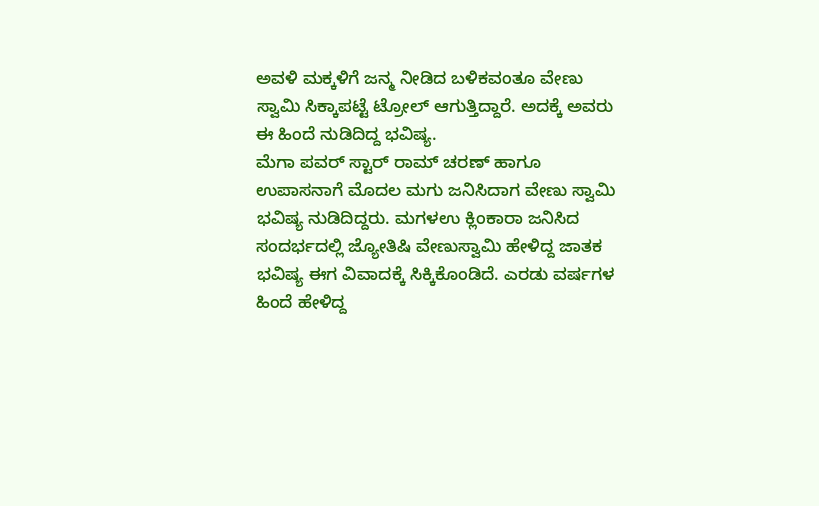ಅವಳಿ ಮಕ್ಕಳಿಗೆ ಜನ್ಮ ನೀಡಿದ ಬಳಿಕವಂತೂ ವೇಣು ಸ್ವಾಮಿ ಸಿಕ್ಕಾಪಟ್ಟೆ ಟ್ರೋಲ್ ಆಗುತ್ತಿದ್ದಾರೆ. ಅದಕ್ಕೆ ಅವರು ಈ ಹಿಂದೆ ನುಡಿದಿದ್ದ ಭವಿಷ್ಯ.
ಮೆಗಾ ಪವರ್ ಸ್ಟಾರ್ ರಾಮ್ ಚರಣ್ ಹಾಗೂ ಉಪಾಸನಾಗೆ ಮೊದಲ ಮಗು ಜನಿಸಿದಾಗ ವೇಣು ಸ್ವಾಮಿ ಭವಿಷ್ಯ ನುಡಿದಿದ್ದರು. ಮಗಳಉ ಕ್ಲಿಂಕಾರಾ ಜನಿಸಿದ ಸಂದರ್ಭದಲ್ಲಿ ಜ್ಯೋತಿಷಿ ವೇಣುಸ್ವಾಮಿ ಹೇಳಿದ್ದ ಜಾತಕ ಭವಿಷ್ಯ ಈಗ ವಿವಾದಕ್ಕೆ ಸಿಕ್ಕಿಕೊಂಡಿದೆ. ಎರಡು ವರ್ಷಗಳ ಹಿಂದೆ ಹೇಳಿದ್ದ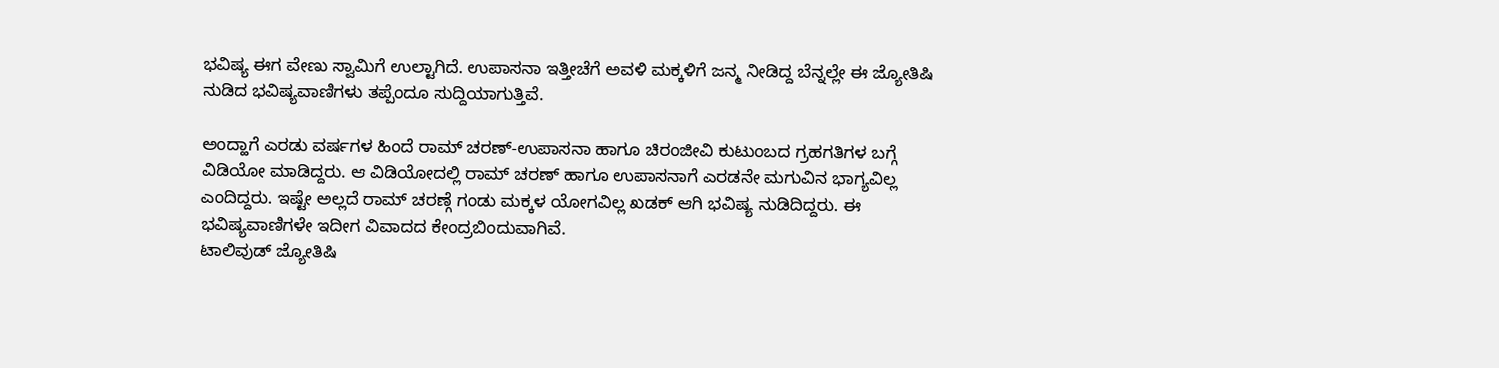ಭವಿಷ್ಯ ಈಗ ವೇಣು ಸ್ವಾಮಿಗೆ ಉಲ್ಟಾಗಿದೆ. ಉಪಾಸನಾ ಇತ್ತೀಚೆಗೆ ಅವಳಿ ಮಕ್ಕಳಿಗೆ ಜನ್ಮ ನೀಡಿದ್ದ ಬೆನ್ನಲ್ಲೇ ಈ ಜ್ಯೋತಿಷಿ ನುಡಿದ ಭವಿಷ್ಯವಾಣಿಗಳು ತಪ್ಪೆಂದೂ ಸುದ್ದಿಯಾಗುತ್ತಿವೆ.

ಅಂದ್ಹಾಗೆ ಎರಡು ವರ್ಷಗಳ ಹಿಂದೆ ರಾಮ್ ಚರಣ್-ಉಪಾಸನಾ ಹಾಗೂ ಚಿರಂಜೀವಿ ಕುಟುಂಬದ ಗ್ರಹಗತಿಗಳ ಬಗ್ಗೆ ವಿಡಿಯೋ ಮಾಡಿದ್ದರು. ಆ ವಿಡಿಯೋದಲ್ಲಿ ರಾಮ್ ಚರಣ್ ಹಾಗೂ ಉಪಾಸನಾಗೆ ಎರಡನೇ ಮಗುವಿನ ಭಾಗ್ಯವಿಲ್ಲ ಎಂದಿದ್ದರು. ಇಷ್ಟೇ ಅಲ್ಲದೆ ರಾಮ್ ಚರಣ್ಗೆ ಗಂಡು ಮಕ್ಕಳ ಯೋಗವಿಲ್ಲ ಖಡಕ್ ಆಗಿ ಭವಿಷ್ಯ ನುಡಿದಿದ್ದರು. ಈ ಭವಿಷ್ಯವಾಣಿಗಳೇ ಇದೀಗ ವಿವಾದದ ಕೇಂದ್ರಬಿಂದುವಾಗಿವೆ.
ಟಾಲಿವುಡ್ ಜ್ಯೋತಿಷಿ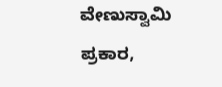ವೇಣುಸ್ವಾಮಿ ಪ್ರಕಾರ,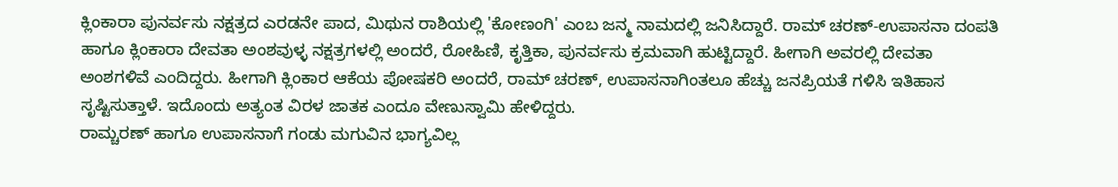ಕ್ಲಿಂಕಾರಾ ಪುನರ್ವಸು ನಕ್ಷತ್ರದ ಎರಡನೇ ಪಾದ, ಮಿಥುನ ರಾಶಿಯಲ್ಲಿ 'ಕೋಣಂಗಿ' ಎಂಬ ಜನ್ಮ ನಾಮದಲ್ಲಿ ಜನಿಸಿದ್ದಾರೆ. ರಾಮ್ ಚರಣ್-ಉಪಾಸನಾ ದಂಪತಿ ಹಾಗೂ ಕ್ಲಿಂಕಾರಾ ದೇವತಾ ಅಂಶವುಳ್ಳ ನಕ್ಷತ್ರಗಳಲ್ಲಿ ಅಂದರೆ, ರೋಹಿಣಿ, ಕೃತ್ತಿಕಾ, ಪುನರ್ವಸು ಕ್ರಮವಾಗಿ ಹುಟ್ಟಿದ್ದಾರೆ. ಹೀಗಾಗಿ ಅವರಲ್ಲಿ ದೇವತಾ ಅಂಶಗಳಿವೆ ಎಂದಿದ್ದರು. ಹೀಗಾಗಿ ಕ್ಲಿಂಕಾರ ಆಕೆಯ ಪೋಷಕರಿ ಅಂದರೆ, ರಾಮ್ ಚರಣ್, ಉಪಾಸನಾಗಿಂತಲೂ ಹೆಚ್ಚು ಜನಪ್ರಿಯತೆ ಗಳಿಸಿ ಇತಿಹಾಸ ಸೃಷ್ಟಿಸುತ್ತಾಳೆ. ಇದೊಂದು ಅತ್ಯಂತ ವಿರಳ ಜಾತಕ ಎಂದೂ ವೇಣುಸ್ವಾಮಿ ಹೇಳಿದ್ದರು.
ರಾಮ್ಚರಣ್ ಹಾಗೂ ಉಪಾಸನಾಗೆ ಗಂಡು ಮಗುವಿನ ಭಾಗ್ಯವಿಲ್ಲ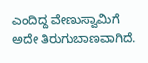ಎಂದಿದ್ದ ವೇಣುಸ್ವಾಮಿಗೆ ಅದೇ ತಿರುಗುಬಾಣವಾಗಿದೆ.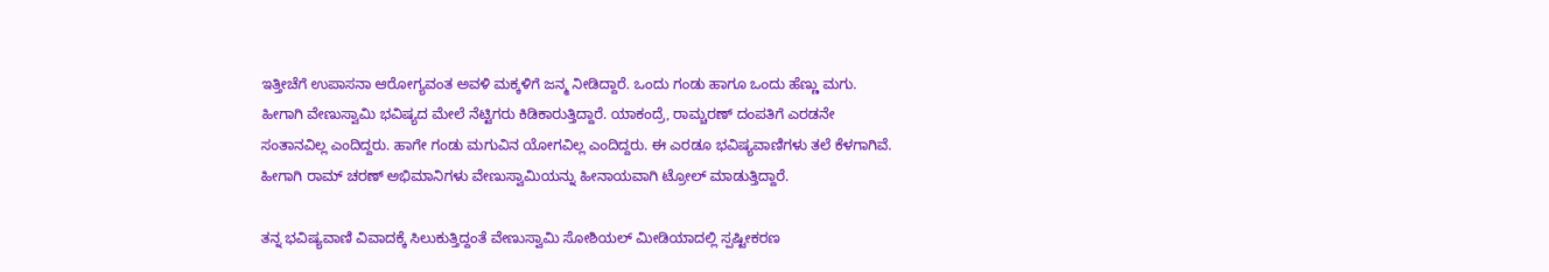ಇತ್ತೀಚೆಗೆ ಉಪಾಸನಾ ಆರೋಗ್ಯವಂತ ಅವಳಿ ಮಕ್ಕಳಿಗೆ ಜನ್ಮ ನೀಡಿದ್ದಾರೆ. ಒಂದು ಗಂಡು ಹಾಗೂ ಒಂದು ಹೆಣ್ಣು ಮಗು. ಹೀಗಾಗಿ ವೇಣುಸ್ವಾಮಿ ಭವಿಷ್ಯದ ಮೇಲೆ ನೆಟ್ಟಿಗರು ಕಿಡಿಕಾರುತ್ತಿದ್ದಾರೆ. ಯಾಕಂದ್ರೆ, ರಾಮ್ಚರಣ್ ದಂಪತಿಗೆ ಎರಡನೇ ಸಂತಾನವಿಲ್ಲ ಎಂದಿದ್ದರು. ಹಾಗೇ ಗಂಡು ಮಗುವಿನ ಯೋಗವಿಲ್ಲ ಎಂದಿದ್ದರು. ಈ ಎರಡೂ ಭವಿಷ್ಯವಾಣಿಗಳು ತಲೆ ಕೆಳಗಾಗಿವೆ. ಹೀಗಾಗಿ ರಾಮ್ ಚರಣ್ ಅಭಿಮಾನಿಗಳು ವೇಣುಸ್ವಾಮಿಯನ್ನು ಹೀನಾಯವಾಗಿ ಟ್ರೋಲ್ ಮಾಡುತ್ತಿದ್ದಾರೆ.

ತನ್ನ ಭವಿಷ್ಯವಾಣಿ ವಿವಾದಕ್ಕೆ ಸಿಲುಕುತ್ತಿದ್ದಂತೆ ವೇಣುಸ್ವಾಮಿ ಸೋಶಿಯಲ್ ಮೀಡಿಯಾದಲ್ಲಿ ಸ್ಪಷ್ಟೀಕರಣ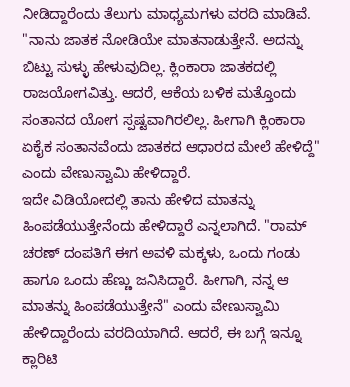ನೀಡಿದ್ದಾರೆಂದು ತೆಲುಗು ಮಾಧ್ಯಮಗಳು ವರದಿ ಮಾಡಿವೆ. "ನಾನು ಜಾತಕ ನೋಡಿಯೇ ಮಾತನಾಡುತ್ತೇನೆ. ಅದನ್ನು ಬಿಟ್ಟು ಸುಳ್ಳು ಹೇಳುವುದಿಲ್ಲ. ಕ್ಲಿಂಕಾರಾ ಜಾತಕದಲ್ಲಿ ರಾಜಯೋಗವಿತ್ತು. ಆದರೆ, ಆಕೆಯ ಬಳಿಕ ಮತ್ತೊಂದು ಸಂತಾನದ ಯೋಗ ಸ್ಪಷ್ಟವಾಗಿರಲಿಲ್ಲ. ಹೀಗಾಗಿ ಕ್ಲಿಂಕಾರಾ ಏಕೈಕ ಸಂತಾನವೆಂದು ಜಾತಕದ ಆಧಾರದ ಮೇಲೆ ಹೇಳಿದ್ದೆ" ಎಂದು ವೇಣುಸ್ವಾಮಿ ಹೇಳಿದ್ದಾರೆ.
ಇದೇ ವಿಡಿಯೋದಲ್ಲಿ ತಾನು ಹೇಳಿದ ಮಾತನ್ನು ಹಿಂಪಡೆಯುತ್ತೇನೆಂದು ಹೇಳಿದ್ದಾರೆ ಎನ್ನಲಾಗಿದೆ. "ರಾಮ್ ಚರಣ್ ದಂಪತಿಗೆ ಈಗ ಅವಳಿ ಮಕ್ಕಳು, ಒಂದು ಗಂಡು ಹಾಗೂ ಒಂದು ಹೆಣ್ಣು ಜನಿಸಿದ್ದಾರೆ. ಹೀಗಾಗಿ, ನನ್ನ ಆ ಮಾತನ್ನು ಹಿಂಪಡೆಯುತ್ತೇನೆ" ಎಂದು ವೇಣುಸ್ವಾಮಿ ಹೇಳಿದ್ದಾರೆಂದು ವರದಿಯಾಗಿದೆ. ಆದರೆ, ಈ ಬಗ್ಗೆ ಇನ್ನೂ ಕ್ಲಾರಿಟಿ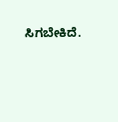ಸಿಗಬೇಕಿದೆ.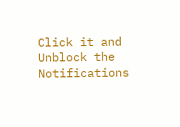Click it and Unblock the Notifications